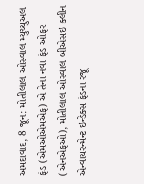અમદાવાદ, 8 જૂન: મોતીલાલ ઓસ્વાલ મ્યુચ્યુઅલ ફંડ (એમઓએમએફ) એ તેના નવા ફંડ ઓફર (એનએફઓ), મોતીલાલ ઓસ્વાલ બીએસઇ ક્લીન એન્વાયરન્મેન્ટ ઇન્ડેક્સ ફંડના રજૂ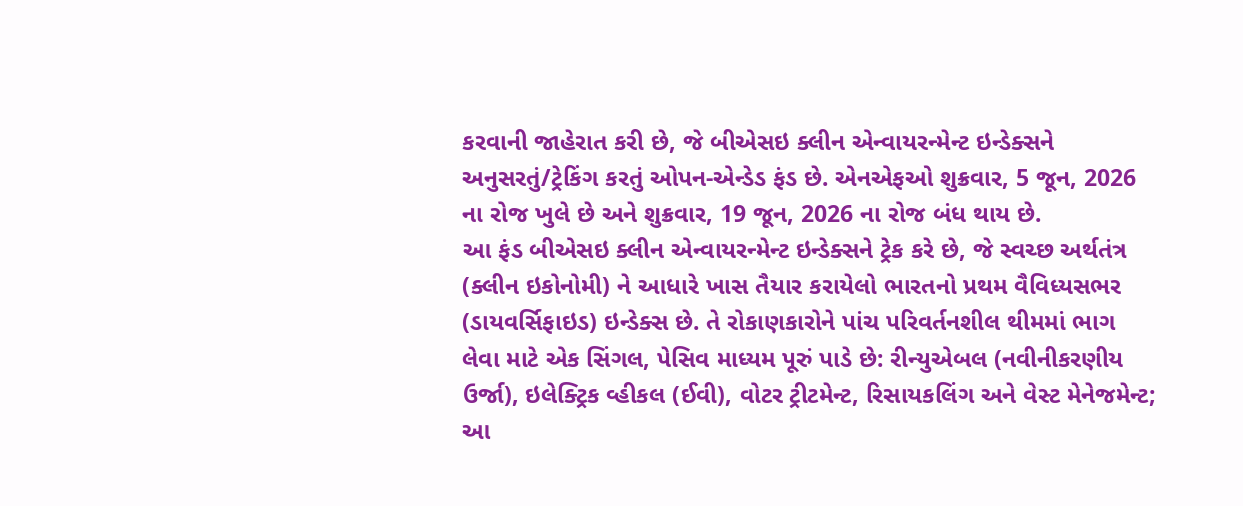કરવાની જાહેરાત કરી છે, જે બીએસઇ ક્લીન એન્વાયરન્મેન્ટ ઇન્ડેક્સને અનુસરતું/ટ્રેકિંગ કરતું ઓપન-એન્ડેડ ફંડ છે. એનએફઓ શુક્રવાર, 5 જૂન, 2026 ના રોજ ખુલે છે અને શુક્રવાર, 19 જૂન, 2026 ના રોજ બંધ થાય છે.
આ ફંડ બીએસઇ ક્લીન એન્વાયરન્મેન્ટ ઇન્ડેક્સને ટ્રેક કરે છે, જે સ્વચ્છ અર્થતંત્ર (ક્લીન ઇકોનોમી) ને આધારે ખાસ તૈયાર કરાયેલો ભારતનો પ્રથમ વૈવિધ્યસભર (ડાયવર્સિફાઇડ) ઇન્ડેક્સ છે. તે રોકાણકારોને પાંચ પરિવર્તનશીલ થીમમાં ભાગ લેવા માટે એક સિંગલ, પેસિવ માધ્યમ પૂરું પાડે છે: રીન્યુએબલ (નવીનીકરણીય ઉર્જા), ઇલેક્ટ્રિક વ્હીકલ (ઈવી), વોટર ટ્રીટમેન્ટ, રિસાયકલિંગ અને વેસ્ટ મેનેજમેન્ટ; આ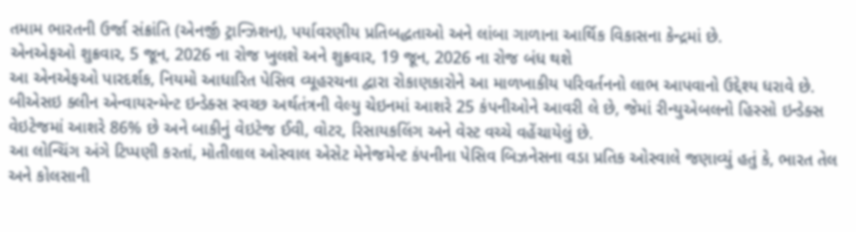તમામ ભારતની ઉર્જા સંક્રાંતિ (એનર્જી ટ્રાન્ઝિશન), પર્યાવરણીય પ્રતિબદ્ધતાઓ અને લાંબા ગાળાના આર્થિક વિકાસના કેન્દ્રમાં છે.
એનએફઓ શુક્રવાર, 5 જૂન, 2026 ના રોજ ખુલશે અને શુક્રવાર, 19 જૂન, 2026 ના રોજ બંધ થશે
આ એનએફઓ પારદર્શક, નિયમો આધારિત પેસિવ વ્યૂહરચના દ્વારા રોકાણકારોને આ માળખાકીય પરિવર્તનનો લાભ આપવાનો ઉદ્દેશ્ય ધરાવે છે. બીએસઇ ક્લીન એન્વાયરન્મેન્ટ ઇન્ડેક્સ સ્વચ્છ અર્થતંત્રની વેલ્યુ ચેઇનમાં આશરે 25 કંપનીઓને આવરી લે છે, જેમાં રીન્યુએબલનો હિસ્સો ઇન્ડેક્સ વેઇટેજમાં આશરે 86% છે અને બાકીનું વેઇટેજ ઈવી, વોટર, રિસાયકલિંગ અને વેસ્ટ વચ્ચે વહેંચાયેલું છે.
આ લોન્ચિંગ અંગે ટિપ્પણી કરતાં, મોતીલાલ ઓસ્વાલ એસેટ મેનેજમેન્ટ કંપનીના પેસિવ બિઝનેસના વડા પ્રતિક ઓસ્વાલે જણાવ્યું હતું કે, ભારત તેલ અને કોલસાની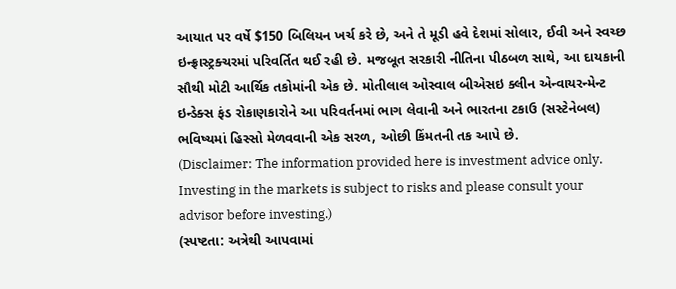આયાત પર વર્ષે $150 બિલિયન ખર્ચ કરે છે, અને તે મૂડી હવે દેશમાં સોલાર, ઈવી અને સ્વચ્છ ઇન્ફ્રાસ્ટ્રક્ચરમાં પરિવર્તિત થઈ રહી છે. મજબૂત સરકારી નીતિના પીઠબળ સાથે, આ દાયકાની સૌથી મોટી આર્થિક તકોમાંની એક છે. મોતીલાલ ઓસ્વાલ બીએસઇ ક્લીન એન્વાયરન્મેન્ટ ઇન્ડેક્સ ફંડ રોકાણકારોને આ પરિવર્તનમાં ભાગ લેવાની અને ભારતના ટકાઉ (સસ્ટેનેબલ) ભવિષ્યમાં હિસ્સો મેળવવાની એક સરળ, ઓછી કિંમતની તક આપે છે.
(Disclaimer: The information provided here is investment advice only. Investing in the markets is subject to risks and please consult your advisor before investing.)
(સ્પષ્ટતા: અત્રેથી આપવામાં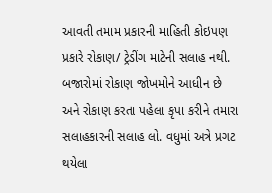આવતી તમામ પ્રકારની માહિતી કોઇપણ પ્રકારે રોકાણ/ ટ્રેડીંગ માટેની સલાહ નથી. બજારોમાં રોકાણ જોખમોને આધીન છે અને રોકાણ કરતા પહેલા કૃપા કરીને તમારા સલાહકારની સલાહ લો. વધુમાં અત્રે પ્રગટ થયેલા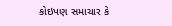કોઇપણ સમાચાર કે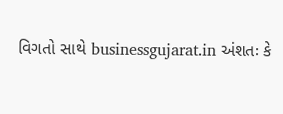વિગતો સાથે businessgujarat.in અંશતઃ કે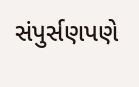સંપુર્સણપણે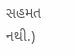સહમત નથી.)